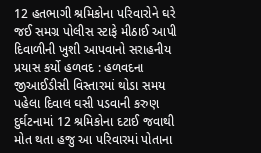12 હતભાગી શ્રમિકોના પરિવારોને ઘરે જઈ સમગ્ર પોલીસ સ્ટાફે મીઠાઈ આપી દિવાળીની ખુશી આપવાનો સરાહનીય પ્રયાસ કર્યો હળવદ : હળવદના જીઆઈડીસી વિસ્તારમાં થોડા સમય પહેલા દિવાલ ઘસી પડવાની કરુણ દુર્ઘટનામાં 12 શ્રમિકોના દટાઈ જવાથી મોત થતા હજુ આ પરિવારમાં પોતાના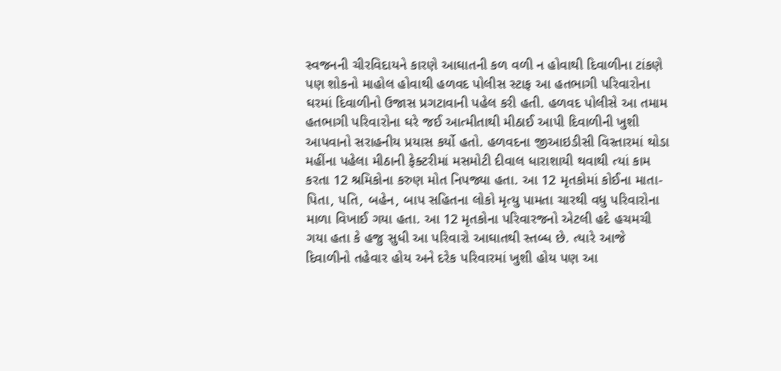સ્વજનની ચીરવિદાયને કારણે આઘાતની કળ વળી ન હોવાથી દિવાળીના ટાંકણે પણ શોકનો માહોલ હોવાથી હળવદ પોલીસ સ્ટાફ આ હતભાગી પરિવારોના ઘરમાં દિવાળીનો ઉજાસ પ્રગટાવાની પહેલ કરી હતી. હળવદ પોલીસે આ તમામ હતભાગી પરિવારોના ઘરે જઈ આત્મીતાથી મીઠાઈ આપી દિવાળીની ખુશી આપવાનો સરાહનીય પ્રયાસ કર્યો હતો. હળવદના જીઆઇડીસી વિસ્તારમાં થોડા મહીંના પહેલા મીઠાની ફેક્ટરીમાં મસમોટી દીવાલ ધારાશાયી થવાથી ત્યાં કામ કરતા 12 શ્રમિકોના કરુણ મોત નિપજ્યા હતા. આ 12 મૃતકોમાં કોઈના માતા-પિતા, પતિ, બહેન, બાપ સહિતના લોકો મૃત્યુ પામતા ચારથી વધુ પરિવારોના માળા વિખાઈ ગયા હતા. આ 12 મૃતકોના પરિવારજનો એટલી હદે હચમચી ગયા હતા કે હજુ સુધી આ પરિવારો આઘાતથી સ્તબ્ધ છે. ત્યારે આજે દિવાળીનો તહેવાર હોય અને દરેક પરિવારમાં ખુશી હોય પણ આ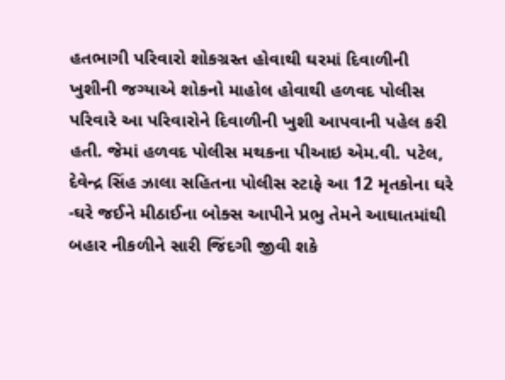હતભાગી પરિવારો શોકગ્રસ્ત હોવાથી ઘરમાં દિવાળીની ખુશીની જગ્યાએ શોકનો માહોલ હોવાથી હળવદ પોલીસ પરિવારે આ પરિવારોને દિવાળીની ખુશી આપવાની પહેલ કરી હતી. જેમાં હળવદ પોલીસ મથકના પીઆઇ એમ.વી. પટેલ, દેવેન્દ્ર સિંહ ઝાલા સહિતના પોલીસ સ્ટાફે આ 12 મૃતકોના ઘરે -ઘરે જઈને મીઠાઈના બોક્સ આપીને પ્રભુ તેમને આઘાતમાંથી બહાર નીકળીને સારી જિંદગી જીવી શકે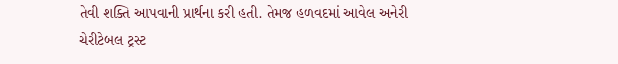તેવી શક્તિ આપવાની પ્રાર્થના કરી હતી. તેમજ હળવદમાં આવેલ અનેરી ચેરીટેબલ ટ્રસ્ટ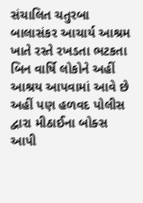સંચાલિત ચતુરબા બાલાસંકર આચાર્ય આશ્રમ ખાતે રસ્તે રખડતા ભટકતા બિન વાર્ષિ લોકોને અહીં આશ્રય આપવામાં આવે છે અહીં પણ હળવદ પોલીસ દ્વારા મીઠાઈના બોક્સ આપી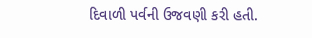દિવાળી પર્વની ઉજવણી કરી હતી.